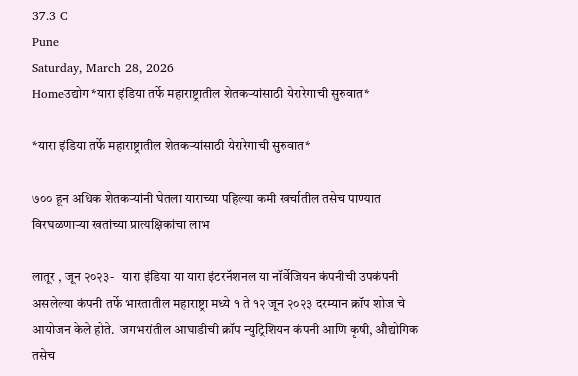37.3 C
Pune
Saturday, March 28, 2026
Homeउद्योग*यारा इंडिया तर्फे महाराष्ट्रातील शेतकर्‍यांसाठी येरारेगाची सुरुवात*

*यारा इंडिया तर्फे महाराष्ट्रातील शेतकर्‍यांसाठी येरारेगाची सुरुवात*

७०० हून अधिक शेतकर्‍यांनी घेतला याराच्या पहिल्या कमी खर्चातील तसेच पाण्यात विरघळणार्‍या खतांच्या प्रात्यक्षिकांचा लाभ

लातूर , जून २०२३-   यारा इंडिया या यारा इंटरनॅशनल या नॉर्वेजियन कंपनीची उपकंपनी असलेल्या कंपनी तर्फे भारतातील महाराष्ट्रा मध्ये १ ते १२ जून २०२३ दरम्यान क्रॉप शोज चे आयोजन केले होते.  जगभरांतील आघाडीची क्रॉप न्युट्रिशियन कंपनी आणि कृषी, औद्योगिक तसेच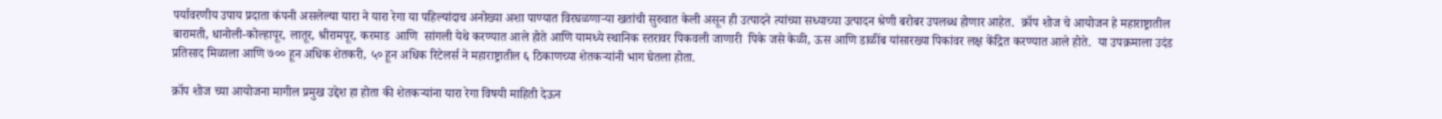पर्यावरणीय उपाय प्रदाता कंपनी असलेल्या यारा ने यारा रेगा या पहिल्यांदाच अनोख्या अशा पाण्यात विरघळणार्‍या खतांची सुरुवात केली असून ही उत्पादने त्यांच्या सध्याच्या उत्पादन श्रेणी बरोबर उपलब्ध होणार आहेत.  क्रॉप शोज चे आयोजन हे महाराष्ट्रातील बारामती, धानोली-कोल्हापूर, लातूर, श्रीरामपूर, करमाड  आणि  सांगली येथे करण्यात आले होते आणि यामध्ये स्थानिक स्तरावर पिकवली जाणारी  पिके जसे केळी, ऊस आणि डाळींब यांसारख्या पिकांवर लक्ष केंद्रित करण्यात आले होते.  या उपक्रमाला उदंड प्रतिसाद मिळाला आणि ७०० हून अधिक शेतकरी, ५० हून अधिक रिटेलर्स ने महाराष्ट्रातील ६ ठिकाणच्या शेतकर्‍यांनी भाग घेतला होता.

क्रॉप शोज च्या आयोजना मागील प्रमुख उद्देश हा होता की शेतकर्‍यांना यारा रेगा विषयी माहिती देऊन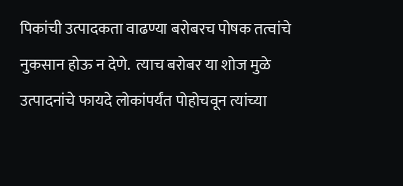पिकांची उत्पादकता वाढण्या बरोबरच पोषक तत्वांचे नुकसान होऊ न देणे.  त्याच बरोबर या शोज मुळे उत्पादनांचे फायदे लोकांपर्यंत पोहोचवून त्यांच्या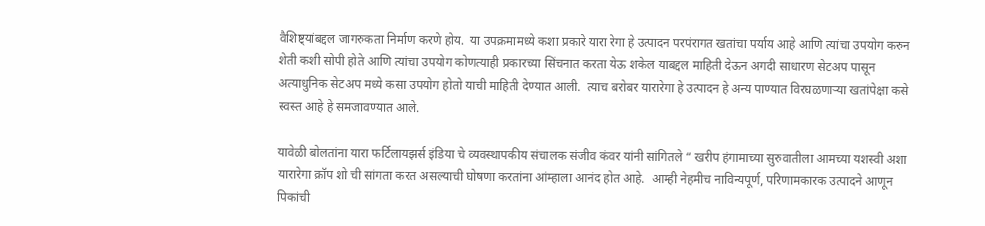वैशिष्ट्यांबद्दल जागरुकता निर्माण करणे होय.  या उपक्रमामध्ये कशा प्रकारे यारा रेगा हे उत्पादन परपंरागत खतांचा पर्याय आहे आणि त्यांचा उपयोग करुन शेती कशी सोपी होते आणि त्यांचा उपयोग कोणत्याही प्रकारच्या सिंचनात करता येऊ शकेल याबद्दल माहिती देऊन अगदी साधारण सेटअप पासून अत्याधुनिक सेटअप मध्ये कसा उपयोग होतो याची माहिती देण्यात आली.  त्याच बरोबर यारारेगा हे उत्पादन हे अन्य पाण्यात विरघळणार्‍या खतांपेक्षा कसे स्वस्त आहे हे समजावण्यात आले.

यावेळी बोलतांना यारा फर्टिलायझर्स इंडिया चे व्यवस्थापकीय संचालक संजीव कंवर यांनी सांगितले “ खरीप हंगामाच्या सुरुवातीला आमच्या यशस्वी अशा यारारेगा क्रॉप शो ची सांगता करत असल्याची घोषणा करतांना आंम्हाला आनंद होत आहे.  आम्ही नेहमीच नाविन्यपूर्ण, परिणामकारक उत्पादने आणून पिकांची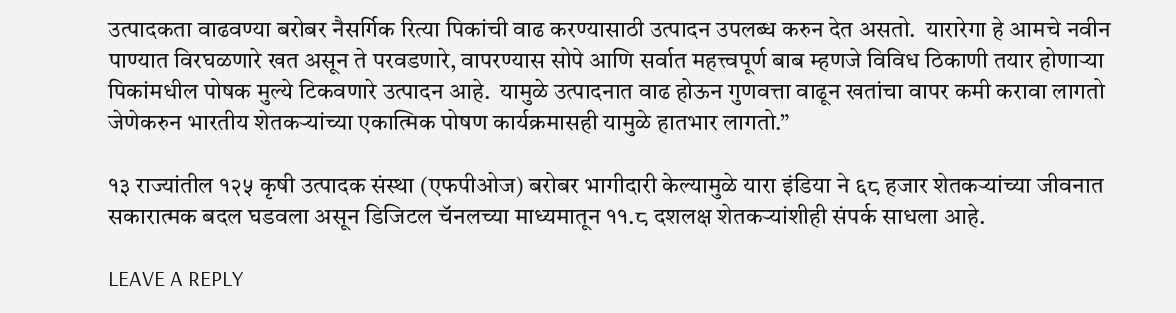उत्पादकता वाढवण्या बरोबर नैसर्गिक रित्या पिकांची वाढ करण्यासाठी उत्पादन उपलब्ध करुन देत असतो.  यारारेगा हे आमचे नवीन पाण्यात विरघळणारे खत असून ते परवडणारे, वापरण्यास सोपे आणि सर्वात महत्त्वपूर्ण बाब म्हणजे विविध ठिकाणी तयार होणार्‍या पिकांमधील पोषक मुल्ये ‍टिकवणारे उत्पादन आहे.  यामुळे उत्पादनात वाढ होऊन गुणवत्ता वाढून खतांचा वापर कमी करावा लागतो जेणेकरुन भारतीय शेतकर्‍यांच्या एकात्मिक पोषण कार्यक्रमासही यामुळे हातभार लागतो.”

१३ राज्यांतील १२५ कृषी उत्पादक संस्था (एफपीओज) बरोबर भागीदारी केल्यामुळे यारा इंडिया ने ६८ हजार शेतकर्‍यांच्या जीवनात सकारात्मक बदल घडवला असून डिजिटल चॅनलच्या माध्यमातून ११.८ दशलक्ष शेतकर्‍यांशीही संपर्क साधला आहे.

LEAVE A REPLY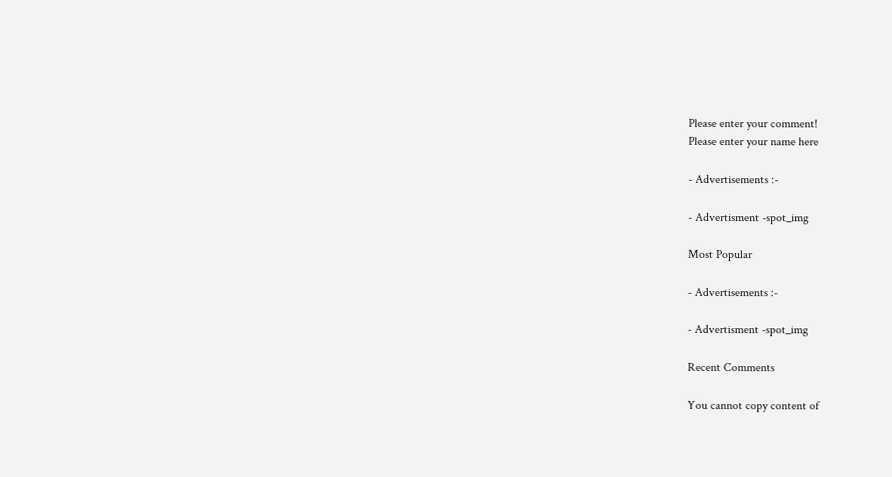Please enter your comment!
Please enter your name here

- Advertisements :-

- Advertisment -spot_img

Most Popular

- Advertisements :-

- Advertisment -spot_img

Recent Comments

You cannot copy content of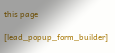this page

[lead_popup_form_builder]